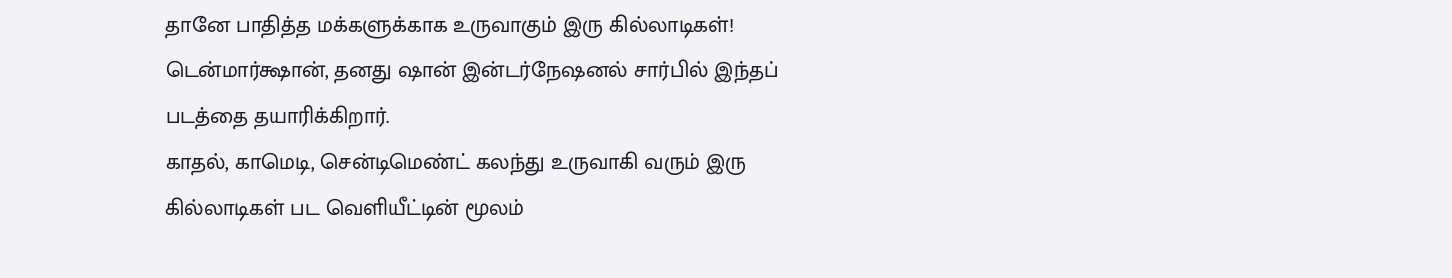தானே பாதித்த மக்களுக்காக உருவாகும் இரு கில்லாடிகள்!
டென்மார்க்ஷான், தனது ஷான் இன்டர்நேஷனல் சார்பில் இந்தப் படத்தை தயாரிக்கிறார்.
காதல், காமெடி, சென்டிமெண்ட் கலந்து உருவாகி வரும் இரு கில்லாடிகள் பட வெளியீட்டின் மூலம்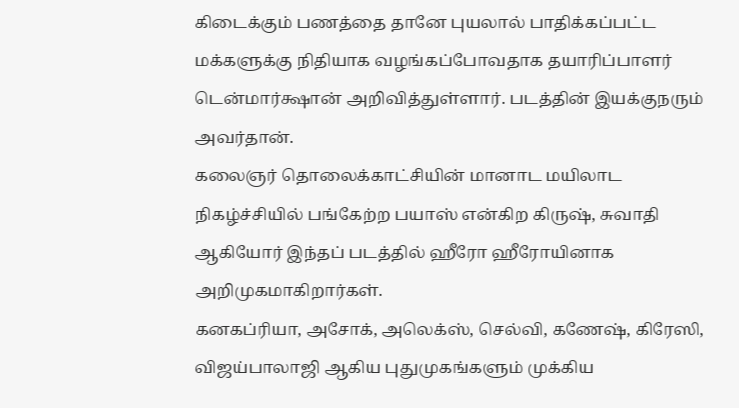கிடைக்கும் பணத்தை தானே புயலால் பாதிக்கப்பட்ட மக்களுக்கு நிதியாக வழங்கப்போவதாக தயாரிப்பாளர் டென்மார்க்ஷான் அறிவித்துள்ளார். படத்தின் இயக்குநரும் அவர்தான்.
கலைஞர் தொலைக்காட்சியின் மானாட மயிலாட நிகழ்ச்சியில் பங்கேற்ற பயாஸ் என்கிற கிருஷ், சுவாதி ஆகியோர் இந்தப் படத்தில் ஹீரோ ஹீரோயினாக அறிமுகமாகிறார்கள்.
கனகப்ரியா, அசோக், அலெக்ஸ், செல்வி, கணேஷ், கிரேஸி, விஜய்பாலாஜி ஆகிய புதுமுகங்களும் முக்கிய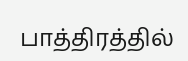பாத்திரத்தில்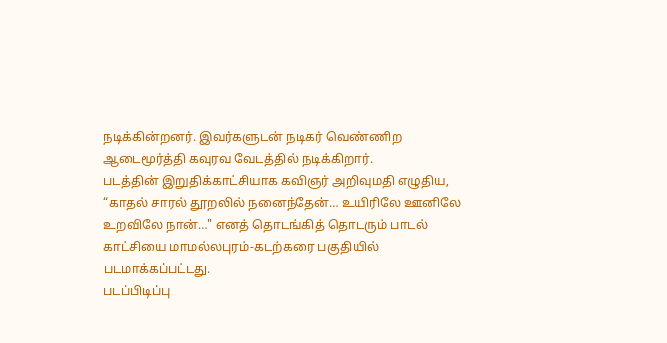நடிக்கின்றனர். இவர்களுடன் நடிகர் வெண்ணிற ஆடைமூர்த்தி கவுரவ வேடத்தில் நடிக்கிறார்.
படத்தின் இறுதிக்காட்சியாக கவிஞர் அறிவுமதி எழுதிய, “காதல் சாரல் தூறலில் நனைந்தேன்… உயிரிலே ஊனிலே உறவிலே நான்…" எனத் தொடங்கித் தொடரும் பாடல் காட்சியை மாமல்லபுரம்-கடற்கரை பகுதியில் படமாக்கப்பட்டது.
படப்பிடிப்பு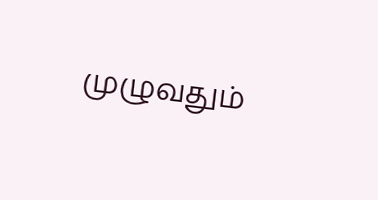முழுவதும்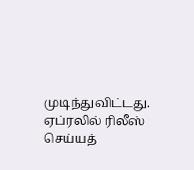முடிந்துவிட்டது. ஏப்ரலில் ரிலீஸ் செய்யத்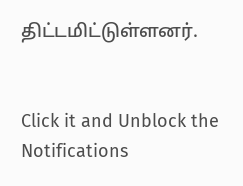திட்டமிட்டுள்ளனர்.


Click it and Unblock the Notifications